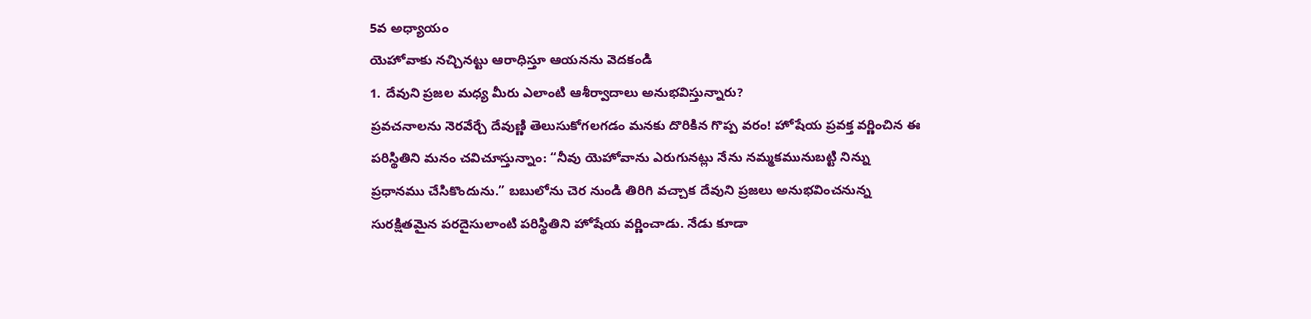5వ అధ్యాయం
యెహోవాకు నచ్చినట్టు ఆరాధిస్తూ ఆయనను వెదకండి
1. దేవుని ప్రజల మధ్య మీరు ఎలాంటి ఆశీర్వాదాలు అనుభవిస్తున్నారు?
ప్రవచనాలను నెరవేర్చే దేవుణ్ణి తెలుసుకోగలగడం మనకు దొరికిన గొప్ప వరం! హోషేయ ప్రవక్త వర్ణించిన ఈ పరిస్థితిని మనం చవిచూస్తున్నాం: “నీవు యెహోవాను ఎరుగునట్లు నేను నమ్మకమునుబట్టి నిన్ను ప్రధానము చేసికొందును.” బబులోను చెర నుండి తిరిగి వచ్చాక దేవుని ప్రజలు అనుభవించనున్న సురక్షితమైన పరదైసులాంటి పరిస్థితిని హోషేయ వర్ణించాడు. నేడు కూడా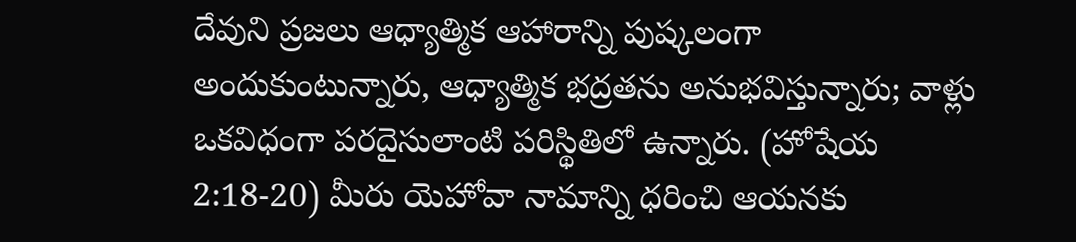దేవుని ప్రజలు ఆధ్యాత్మిక ఆహారాన్ని పుష్కలంగా అందుకుంటున్నారు, ఆధ్యాత్మిక భద్రతను అనుభవిస్తున్నారు; వాళ్లు ఒకవిధంగా పరదైసులాంటి పరిస్థితిలో ఉన్నారు. (హోషేయ 2:18-20) మీరు యెహోవా నామాన్ని ధరించి ఆయనకు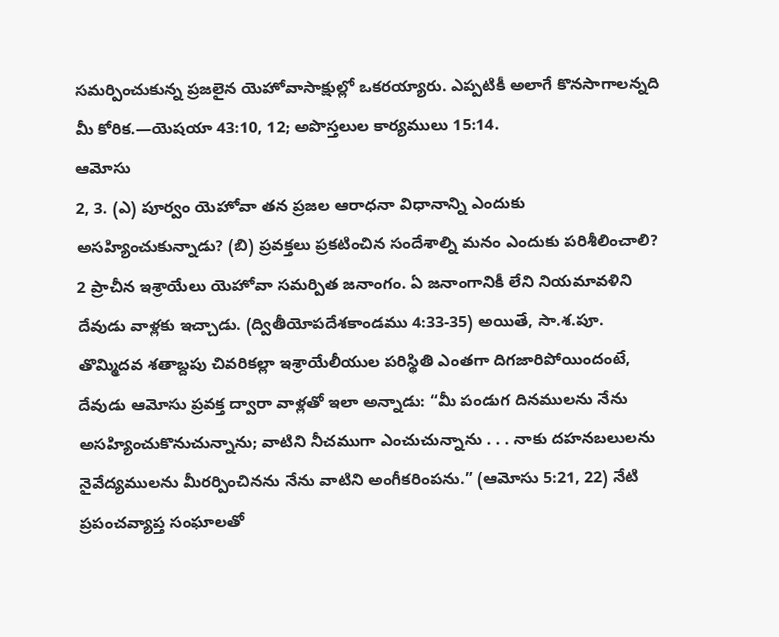సమర్పించుకున్న ప్రజలైన యెహోవాసాక్షుల్లో ఒకరయ్యారు. ఎప్పటికీ అలాగే కొనసాగాలన్నది మీ కోరిక.—యెషయా 43:10, 12; అపొస్తలుల కార్యములు 15:14.
ఆమోసు
2, 3. (ఎ) పూర్వం యెహోవా తన ప్రజల ఆరాధనా విధానాన్ని ఎందుకు అసహ్యించుకున్నాడు? (బి) ప్రవక్తలు ప్రకటించిన సందేశాల్ని మనం ఎందుకు పరిశీలించాలి?
2 ప్రాచీన ఇశ్రాయేలు యెహోవా సమర్పిత జనాంగం. ఏ జనాంగానికీ లేని నియమావళిని దేవుడు వాళ్లకు ఇచ్చాడు. (ద్వితీయోపదేశకాండము 4:33-35) అయితే, సా.శ.పూ. తొమ్మిదవ శతాబ్దపు చివరికల్లా ఇశ్రాయేలీయుల పరిస్థితి ఎంతగా దిగజారిపోయిందంటే, దేవుడు ఆమోసు ప్రవక్త ద్వారా వాళ్లతో ఇలా అన్నాడు: “మీ పండుగ దినములను నేను అసహ్యించుకొనుచున్నాను; వాటిని నీచముగా ఎంచుచున్నాను . . . నాకు దహనబలులను నైవేద్యములను మీరర్పించినను నేను వాటిని అంగీకరింపను.” (ఆమోసు 5:21, 22) నేటి ప్రపంచవ్యాప్త సంఘాలతో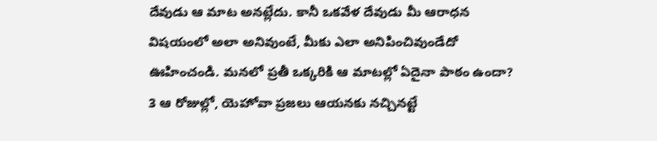దేవుడు ఆ మాట అనట్లేదు. కానీ ఒకవేళ దేవుడు మీ ఆరాధన విషయంలో అలా అనివుంటే, మీకు ఎలా అనిపించివుండేదో ఊహించండి. మనలో ప్రతీ ఒక్కరికి ఆ మాటల్లో ఏదైనా పాఠం ఉందా?
3 ఆ రోజుల్లో, యెహోవా ప్రజలు ఆయనకు నచ్చినట్టే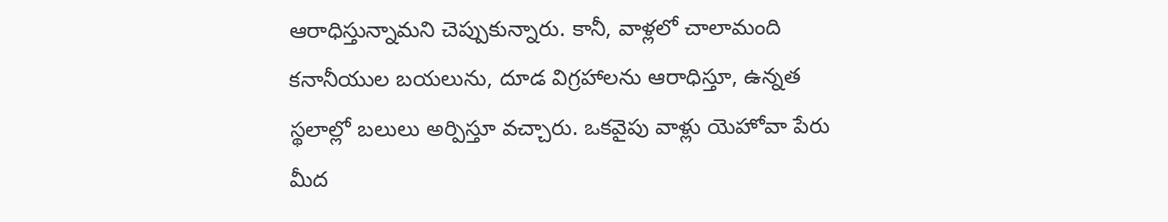ఆరాధిస్తున్నామని చెప్పుకున్నారు. కానీ, వాళ్లలో చాలామంది కనానీయుల బయలును, దూడ విగ్రహాలను ఆరాధిస్తూ, ఉన్నత స్థలాల్లో బలులు అర్పిస్తూ వచ్చారు. ఒకవైపు వాళ్లు యెహోవా పేరు మీద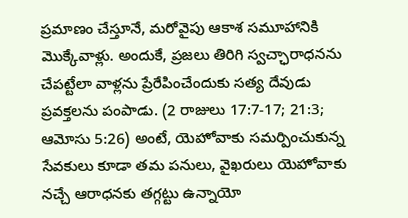ప్రమాణం చేస్తూనే, మరోవైపు ఆకాశ సమూహానికి మొక్కేవాళ్లు. అందుకే, ప్రజలు తిరిగి స్వచ్ఛారాధనను చేపట్టేలా వాళ్లను ప్రేరేపించేందుకు సత్య దేవుడు ప్రవక్తలను పంపాడు. (2 రాజులు 17:7-17; 21:3; ఆమోసు 5:26) అంటే, యెహోవాకు సమర్పించుకున్న సేవకులు కూడా తమ పనులు, వైఖరులు యెహోవాకు నచ్చే ఆరాధనకు తగ్గట్టు ఉన్నాయో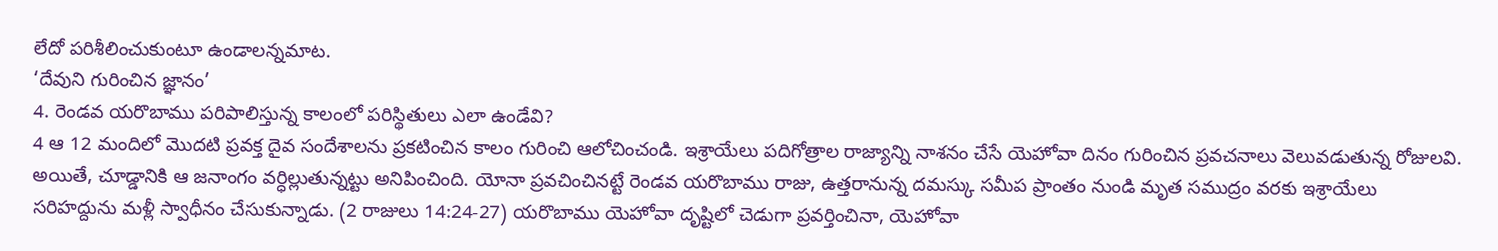లేదో పరిశీలించుకుంటూ ఉండాలన్నమాట.
‘దేవుని గురించిన జ్ఞానం’
4. రెండవ యరొబాము పరిపాలిస్తున్న కాలంలో పరిస్థితులు ఎలా ఉండేవి?
4 ఆ 12 మందిలో మొదటి ప్రవక్త దైవ సందేశాలను ప్రకటించిన కాలం గురించి ఆలోచించండి. ఇశ్రాయేలు పదిగోత్రాల రాజ్యాన్ని నాశనం చేసే యెహోవా దినం గురించిన ప్రవచనాలు వెలువడుతున్న రోజులవి. అయితే, చూడ్డానికి ఆ జనాంగం వర్ధిల్లుతున్నట్టు అనిపించింది. యోనా ప్రవచించినట్టే రెండవ యరొబాము రాజు, ఉత్తరానున్న దమస్కు సమీప ప్రాంతం నుండి మృత సముద్రం వరకు ఇశ్రాయేలు సరిహద్దును మళ్లీ స్వాధీనం చేసుకున్నాడు. (2 రాజులు 14:24-27) యరొబాము యెహోవా దృష్టిలో చెడుగా ప్రవర్తించినా, యెహోవా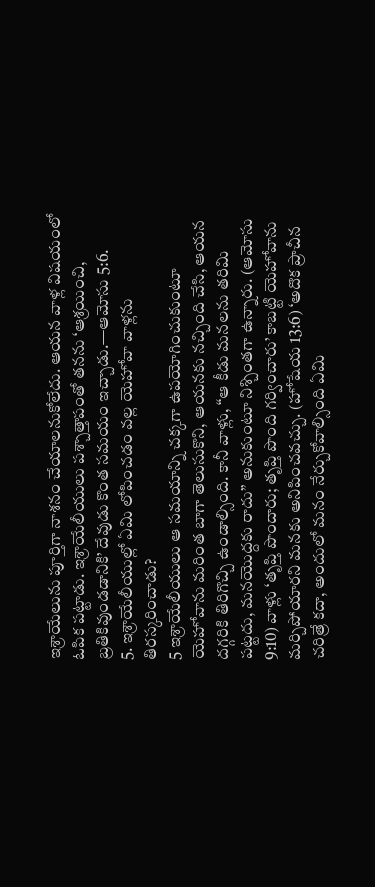ఇశ్రాయేలును పూర్తిగా నాశనం చేయాలనుకోలేదు. ఆయన వాళ్ల విషయంలో ఓపిక పట్టాడు. ఇశ్రాయేలీయులు పశ్చాత్తాపంతో తనను ‘ఆశ్రయించి, బ్రతికివుండడానికి’ దేవుడు కొంత సమయం ఇచ్చాడు.—ఆమోసు 5:6.
5. ఇశ్రాయేలీయుల్లో ఏమి లోపించడం వల్ల యెహోవా వాళ్లను తిరస్కరించాడు?
5 ఇశ్రాయేలీయులు ఆ సమయాన్ని చక్కగా ఉపయోగించుకుంటూ యెహోవాను మరింత బాగా తెలుసుకొని, ఆయనకు నచ్చింది చేసి, ఆయన దగ్గరికి తిరిగొచ్చి ఉండాల్సింది. కానీ వాళ్లు, “ఆ కీడు మనలను తరిమి పట్టదు, మనయొద్దకు రాదు” అనుకుంటూ నిశ్చింతగా ఉన్నారు. (ఆమోసు 9:10) వాళ్లు ‘తృప్తి పొందారు; తృప్తి పొంది గర్వించారు’ కాబట్టి యెహోవాను మర్చిపోయారని మనకు అనిపించవచ్చు. (హోషేయ 13:6) ‘అదొక ప్రాచీన చరిత్రే కదా, అందులో మనం నేర్చుకోవాల్సింది ఏమి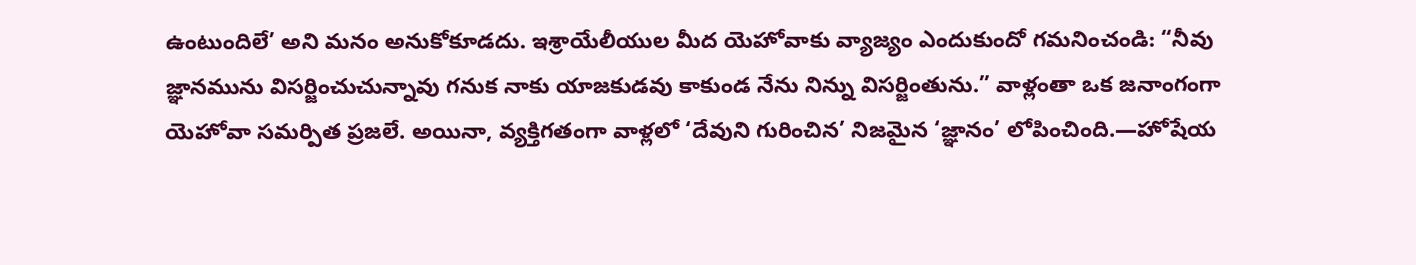ఉంటుందిలే’ అని మనం అనుకోకూడదు. ఇశ్రాయేలీయుల మీద యెహోవాకు వ్యాజ్యం ఎందుకుందో గమనించండి: “నీవు జ్ఞానమును విసర్జించుచున్నావు గనుక నాకు యాజకుడవు కాకుండ నేను నిన్ను విసర్జింతును.” వాళ్లంతా ఒక జనాంగంగా యెహోవా సమర్పిత ప్రజలే. అయినా, వ్యక్తిగతంగా వాళ్లలో ‘దేవుని గురించిన’ నిజమైన ‘జ్ఞానం’ లోపించింది.—హోషేయ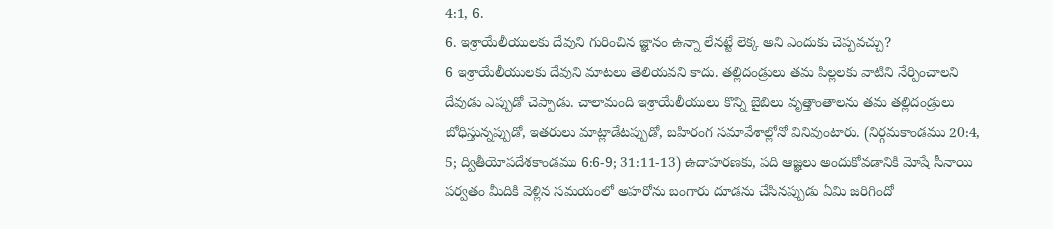4:1, 6.
6. ఇశ్రాయేలీయులకు దేవుని గురించిన జ్ఞానం ఉన్నా లేనట్టే లెక్క అని ఎందుకు చెప్పవచ్చు?
6 ఇశ్రాయేలీయులకు దేవుని మాటలు తెలియవని కాదు. తల్లిదండ్రులు తమ పిల్లలకు వాటిని నేర్పించాలని దేవుడు ఎప్పుడో చెప్పాడు. చాలామంది ఇశ్రాయేలీయులు కొన్ని బైబిలు వృత్తాంతాలను తమ తల్లిదండ్రులు బోధిస్తున్నప్పుడో, ఇతరులు మాట్లాడేటప్పుడో, బహిరంగ సమావేశాల్లోనో వినివుంటారు. (నిర్గమకాండము 20:4, 5; ద్వితీయోపదేశకాండము 6:6-9; 31:11-13) ఉదాహరణకు, పది ఆజ్ఞలు అందుకోవడానికి మోషే సీనాయి పర్వతం మీదికి వెళ్లిన సమయంలో అహరోను బంగారు దూడను చేసినప్పుడు ఏమి జరిగిందో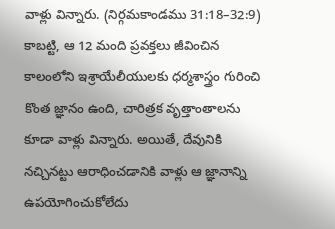వాళ్లు విన్నారు. (నిర్గమకాండము 31:18–32:9) కాబట్టి, ఆ 12 మంది ప్రవక్తలు జీవించిన కాలంలోని ఇశ్రాయేలీయులకు ధర్మశాస్త్రం గురించి కొంత జ్ఞానం ఉంది, చారిత్రక వృత్తాంతాలను కూడా వాళ్లు విన్నారు. అయితే, దేవునికి నచ్చినట్టు ఆరాధించడానికి వాళ్లు ఆ జ్ఞానాన్ని ఉపయోగించుకోలేదు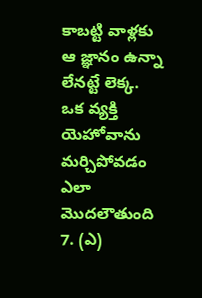కాబట్టి వాళ్లకు ఆ జ్ఞానం ఉన్నా లేనట్టే లెక్క.
ఒక వ్యక్తి యెహోవాను మర్చిపోవడం ఎలా మొదలౌతుంది
7. (ఎ)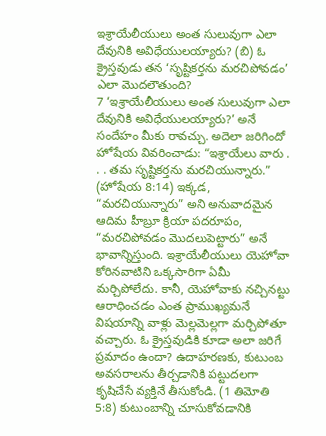ఇశ్రాయేలీయులు అంత సులువుగా ఎలా దేవునికి అవిధేయులయ్యారు? (బి) ఓ క్రైస్తవుడు తన ‘సృష్టికర్తను మరచిపోవడం’ ఎలా మొదలౌతుంది?
7 ‘ఇశ్రాయేలీయులు అంత సులువుగా ఎలా దేవునికి అవిధేయులయ్యారు?’ అనే సందేహం మీకు రావచ్చు. అదెలా జరిగిందో హోషేయ వివరించాడు: “ఇశ్రాయేలు వారు . . . తమ సృష్టికర్తను మరచియున్నారు.” (హోషేయ 8:14) ఇక్కడ, “మరచియున్నారు” అని అనువాదమైన ఆదిమ హీబ్రూ క్రియా పదరూపం, “మరచిపోవడం మొదలుపెట్టారు” అనే భావాన్నిస్తుంది. ఇశ్రాయేలీయులు యెహోవా కోరినవాటిని ఒక్కసారిగా ఏమీ మర్చిపోలేదు. కానీ, యెహోవాకు నచ్చినట్టు ఆరాధించడం ఎంత ప్రాముఖ్యమనే విషయాన్ని వాళ్లు మెల్లమెల్లగా మర్చిపోతూ వచ్చారు. ఓ క్రైస్తవుడికి కూడా అలా జరిగే ప్రమాదం ఉందా? ఉదాహరణకు, కుటుంబ అవసరాలను తీర్చడానికి పట్టుదలగా కృషిచేసే వ్యక్తినే తీసుకోండి. (1 తిమోతి 5:8) కుటుంబాన్ని చూసుకోవడానికి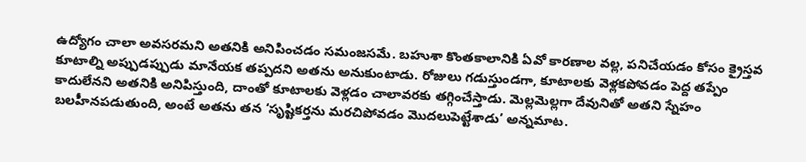ఉద్యోగం చాలా అవసరమని అతనికి అనిపించడం సమంజసమే. బహుశా కొంతకాలానికి ఏవో కారణాల వల్ల, పనిచేయడం కోసం క్రైస్తవ కూటాల్ని అప్పుడప్పుడు మానేయక తప్పదని అతను అనుకుంటాడు. రోజులు గడుస్తుండగా, కూటాలకు వెళ్లకపోవడం పెద్ద తప్పేం కాదులేనని అతనికి అనిపిస్తుంది, దాంతో కూటాలకు వెళ్లడం చాలావరకు తగ్గించేస్తాడు. మెల్లమెల్లగా దేవునితో అతని స్నేహం బలహీనపడుతుంది, అంటే అతను తన ‘సృష్టికర్తను మరచిపోవడం మొదలుపెట్టేశాడు’ అన్నమాట.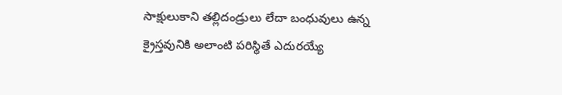సాక్షులుకాని తల్లిదండ్రులు లేదా బంధువులు ఉన్న క్రైస్తవునికి అలాంటి పరిస్థితే ఎదురయ్యే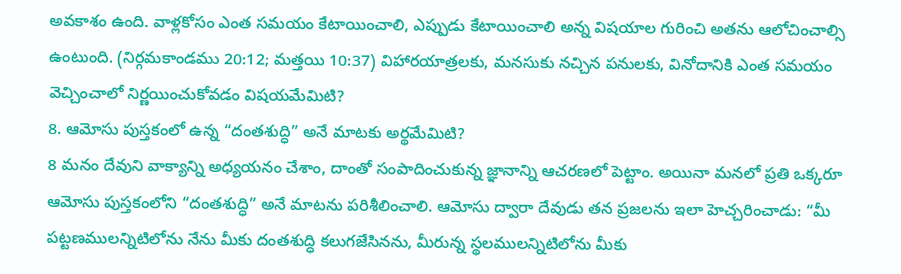అవకాశం ఉంది. వాళ్లకోసం ఎంత సమయం కేటాయించాలి, ఎప్పుడు కేటాయించాలి అన్న విషయాల గురించి అతను ఆలోచించాల్సి ఉంటుంది. (నిర్గమకాండము 20:12; మత్తయి 10:37) విహారయాత్రలకు, మనసుకు నచ్చిన పనులకు, వినోదానికి ఎంత సమయం వెచ్చించాలో నిర్ణయించుకోవడం విషయమేమిటి?
8. ఆమోసు పుస్తకంలో ఉన్న “దంతశుద్ధి” అనే మాటకు అర్థమేమిటి?
8 మనం దేవుని వాక్యాన్ని అధ్యయనం చేశాం, దాంతో సంపాదించుకున్న జ్ఞానాన్ని ఆచరణలో పెట్టాం. అయినా మనలో ప్రతి ఒక్కరూ ఆమోసు పుస్తకంలోని “దంతశుద్ధి” అనే మాటను పరిశీలించాలి. ఆమోసు ద్వారా దేవుడు తన ప్రజలను ఇలా హెచ్చరించాడు: “మీ పట్టణములన్నిటిలోను నేను మీకు దంతశుద్ధి కలుగజేసినను, మీరున్న స్థలములన్నిటిలోను మీకు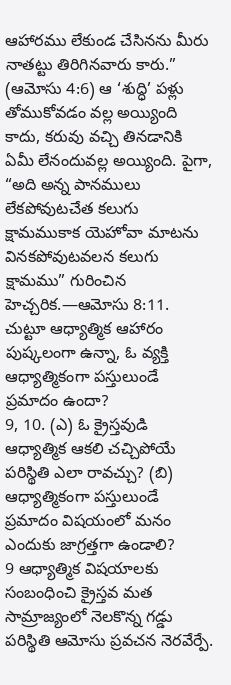ఆహారము లేకుండ చేసినను మీరు నాతట్టు తిరిగినవారు కారు.” (ఆమోసు 4:6) ఆ ‘శుద్ధి’ పళ్లు తోముకోవడం వల్ల అయ్యింది కాదు, కరువు వచ్చి తినడానికి ఏమీ లేనందువల్ల అయ్యింది. పైగా, “అది అన్న పానములు లేకపోవుటచేత కలుగు క్షామముకాక యెహోవా మాటను వినకపోవుటవలన కలుగు క్షామము” గురించిన హెచ్చరిక.—ఆమోసు 8:11.
చుట్టూ ఆధ్యాత్మిక ఆహారం పుష్కలంగా ఉన్నా, ఓ వ్యక్తి ఆధ్యాత్మికంగా పస్తులుండే ప్రమాదం ఉందా?
9, 10. (ఎ) ఓ క్రైస్తవుడి ఆధ్యాత్మిక ఆకలి చచ్చిపోయే పరిస్థితి ఎలా రావచ్చు? (బి) ఆధ్యాత్మికంగా పస్తులుండే ప్రమాదం విషయంలో మనం ఎందుకు జాగ్రత్తగా ఉండాలి?
9 ఆధ్యాత్మిక విషయాలకు సంబంధించి క్రైస్తవ మత సామ్రాజ్యంలో నెలకొన్న గడ్డు పరిస్థితి ఆమోసు ప్రవచన నెరవేర్పే.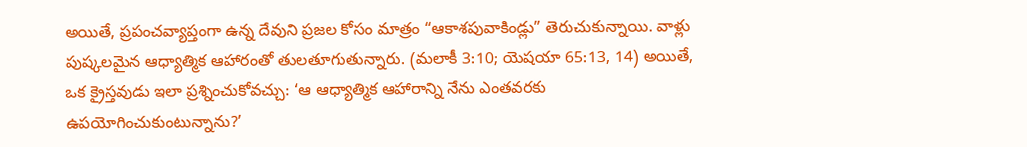అయితే, ప్రపంచవ్యాప్తంగా ఉన్న దేవుని ప్రజల కోసం మాత్రం “ఆకాశపువాకిండ్లు” తెరుచుకున్నాయి. వాళ్లు పుష్కలమైన ఆధ్యాత్మిక ఆహారంతో తులతూగుతున్నారు. (మలాకీ 3:10; యెషయా 65:13, 14) అయితే, ఒక క్రైస్తవుడు ఇలా ప్రశ్నించుకోవచ్చు: ‘ఆ ఆధ్యాత్మిక ఆహారాన్ని నేను ఎంతవరకు ఉపయోగించుకుంటున్నాను?’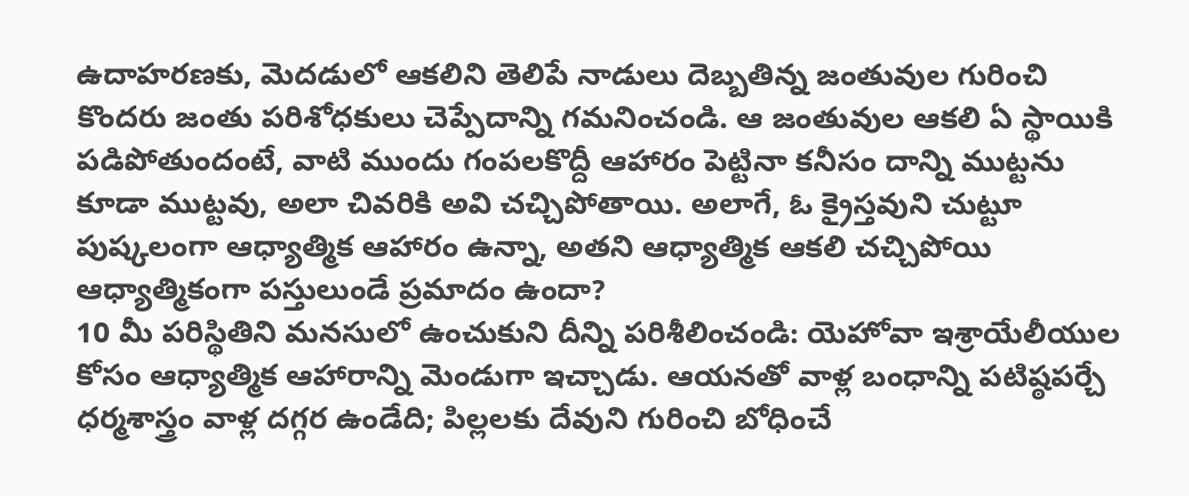ఉదాహరణకు, మెదడులో ఆకలిని తెలిపే నాడులు దెబ్బతిన్న జంతువుల గురించి కొందరు జంతు పరిశోధకులు చెప్పేదాన్ని గమనించండి. ఆ జంతువుల ఆకలి ఏ స్థాయికి పడిపోతుందంటే, వాటి ముందు గంపలకొద్దీ ఆహారం పెట్టినా కనీసం దాన్ని ముట్టను కూడా ముట్టవు, అలా చివరికి అవి చచ్చిపోతాయి. అలాగే, ఓ క్రైస్తవుని చుట్టూ పుష్కలంగా ఆధ్యాత్మిక ఆహారం ఉన్నా, అతని ఆధ్యాత్మిక ఆకలి చచ్చిపోయి ఆధ్యాత్మికంగా పస్తులుండే ప్రమాదం ఉందా?
10 మీ పరిస్థితిని మనసులో ఉంచుకుని దీన్ని పరిశీలించండి: యెహోవా ఇశ్రాయేలీయుల కోసం ఆధ్యాత్మిక ఆహారాన్ని మెండుగా ఇచ్చాడు. ఆయనతో వాళ్ల బంధాన్ని పటిష్ఠపర్చే ధర్మశాస్త్రం వాళ్ల దగ్గర ఉండేది; పిల్లలకు దేవుని గురించి బోధించే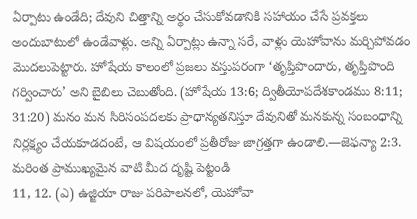ఏర్పాటు ఉండేది; దేవుని చిత్తాన్ని అర్థం చేసుకోవడానికి సహాయం చేసే ప్రవక్తలు అందుబాటులో ఉండేవాళ్లు. అన్ని ఏర్పాట్లు ఉన్నా సరే, వాళ్లు యెహోవాను మర్చిపోవడం మొదలుపెట్టారు. హోషేయ కాలంలో ప్రజలు వస్తుపరంగా ‘తృప్తిపొందారు, తృప్తిపొంది గర్వించారు’ అని బైబిలు చెబుతోంది. (హోషేయ 13:6; ద్వితీయోపదేశకాండము 8:11; 31:20) మనం మన సిరిసంపదలకు ప్రాధాన్యతనిస్తూ దేవునితో మనకున్న సంబంధాన్ని నిర్లక్ష్యం చేయకూడదంటే, ఆ విషయంలో ప్రతీరోజు జాగ్రత్తగా ఉండాలి.—జెఫన్యా 2:3.
మరింత ప్రాముఖ్యమైన వాటి మీద దృష్టి పెట్టండి
11, 12. (ఎ) ఉజ్జియా రాజు పరిపాలనలో, యెహోవా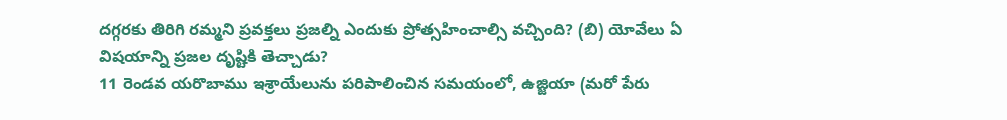దగ్గరకు తిరిగి రమ్మని ప్రవక్తలు ప్రజల్ని ఎందుకు ప్రోత్సహించాల్సి వచ్చింది? (బి) యోవేలు ఏ విషయాన్ని ప్రజల దృష్టికి తెచ్చాడు?
11 రెండవ యరొబాము ఇశ్రాయేలును పరిపాలించిన సమయంలో, ఉజ్జియా (మరో పేరు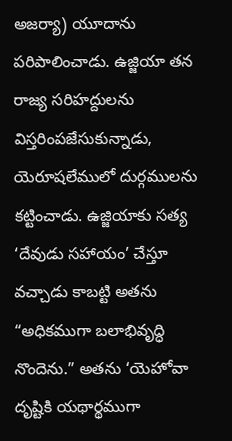అజర్యా) యూదాను పరిపాలించాడు. ఉజ్జియా తన రాజ్య సరిహద్దులను విస్తరింపజేసుకున్నాడు, యెరూషలేములో దుర్గములను కట్టించాడు. ఉజ్జియాకు సత్య ‘దేవుడు సహాయం’ చేస్తూ వచ్చాడు కాబట్టి అతను “అధికముగా బలాభివృద్ధి నొందెను.” అతను ‘యెహోవా దృష్టికి యథార్థముగా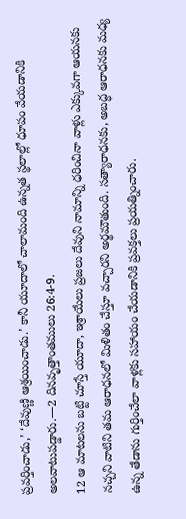ప్రవర్తించాడు,’ ‘దేవుణ్ణి ఆశ్రయించాడు.’ కానీ యూదాలో చాలామంది ఉన్నత స్థలాల్లో ధూపం వేయడానికి అలవాటుపడ్డారు.—2 దినవృత్తాంతములు 26:4-9.
12 ఆ మాటలను బట్టి చూస్తే యూదా, ఇశ్రాయేలు ప్రజలు దేవుని నామాన్ని ధరించినా వాళ్లు ఎక్కువగా ఆయనకు నచ్చని వాటిని తమ ఆరాధనలో మిళితం చేస్తూ వచ్చారని అర్థమౌతుంది. సత్యారాధనకు, అబద్ధ ఆరాధనకు మధ్య ఉన్న తేడాను గుర్తించేలా వాళ్లకు సహాయం చేయడానికి ప్రవక్తలు ప్రయత్నించారు.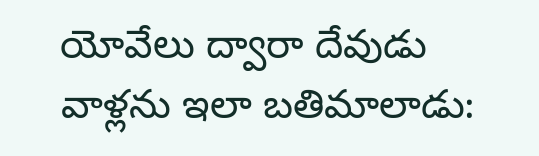యోవేలు ద్వారా దేవుడు వాళ్లను ఇలా బతిమాలాడు: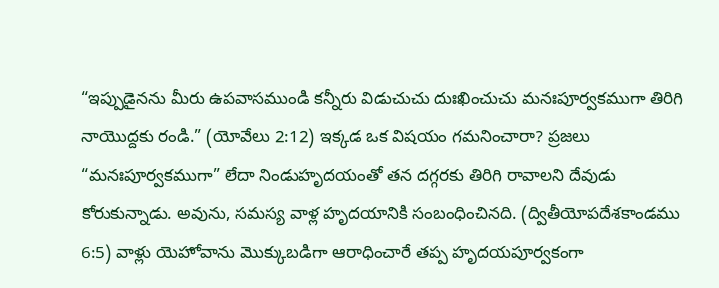“ఇప్పుడైనను మీరు ఉపవాసముండి కన్నీరు విడుచుచు దుఃఖించుచు మనఃపూర్వకముగా తిరిగి నాయొద్దకు రండి.” (యోవేలు 2:12) ఇక్కడ ఒక విషయం గమనించారా? ప్రజలు “మనఃపూర్వకముగా” లేదా నిండుహృదయంతో తన దగ్గరకు తిరిగి రావాలని దేవుడు కోరుకున్నాడు. అవును, సమస్య వాళ్ల హృదయానికి సంబంధించినది. (ద్వితీయోపదేశకాండము 6:5) వాళ్లు యెహోవాను మొక్కుబడిగా ఆరాధించారే తప్ప హృదయపూర్వకంగా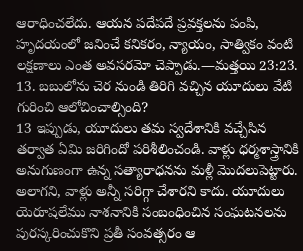ఆరాధించలేదు. ఆయన పదేపదే ప్రవక్తలను పంపి, హృదయంలో జనించే కనికరం, న్యాయం, సాత్వికం వంటి లక్షణాలు ఎంత అవసరమో చెప్పాడు.—మత్తయి 23:23.
13. బబులోను చెర నుండి తిరిగి వచ్చిన యూదులు వేటి గురించి ఆలోచించాల్సింది?
13 ఇప్పుడు, యూదులు తమ స్వదేశానికి వచ్చేసిన తర్వాత ఏమి జరిగిందో పరిశీలించండి. వాళ్లు ధర్మశాస్త్రానికి అనుగుణంగా ఉన్న సత్యారాధనను మళ్లీ మొదలుపెట్టారు. అలాగని, వాళ్లు అన్నీ సరిగ్గా చేశారని కాదు. యూదులు యెరూషలేము నాశనానికి సంబంధించిన సంఘటనలను పురస్కరించుకొని ప్రతీ సంవత్సరం ఆ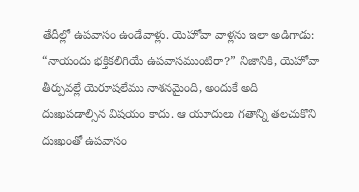తేదీల్లో ఉపవాసం ఉండేవాళ్లు. యెహోవా వాళ్లను ఇలా అడిగాడు: “నాయందు భక్తికలిగియే ఉపవాసముంటిరా?” నిజానికి, యెహోవా తీర్పువల్లే యెరూషలేము నాశనమైంది, అందుకే అది దుఃఖపడాల్సిన విషయం కాదు. ఆ యూదులు గతాన్ని తలచుకొని దుఃఖంతో ఉపవాసం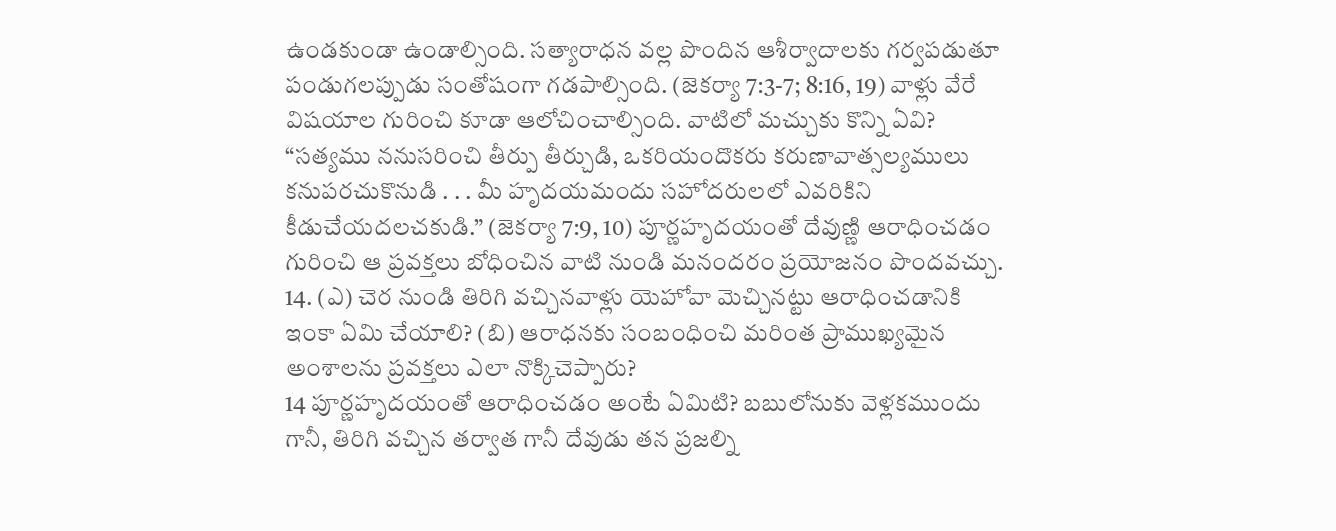ఉండకుండా ఉండాల్సింది. సత్యారాధన వల్ల పొందిన ఆశీర్వాదాలకు గర్వపడుతూ పండుగలప్పుడు సంతోషంగా గడపాల్సింది. (జెకర్యా 7:3-7; 8:16, 19) వాళ్లు వేరే విషయాల గురించి కూడా ఆలోచించాల్సింది. వాటిలో మచ్చుకు కొన్ని ఏవి? “సత్యము ననుసరించి తీర్పు తీర్చుడి, ఒకరియందొకరు కరుణావాత్సల్యములు కనుపరచుకొనుడి . . . మీ హృదయమందు సహోదరులలో ఎవరికిని కీడుచేయదలచకుడి.” (జెకర్యా 7:9, 10) పూర్ణహృదయంతో దేవుణ్ణి ఆరాధించడం గురించి ఆ ప్రవక్తలు బోధించిన వాటి నుండి మనందరం ప్రయోజనం పొందవచ్చు.
14. (ఎ) చెర నుండి తిరిగి వచ్చినవాళ్లు యెహోవా మెచ్చినట్టు ఆరాధించడానికి ఇంకా ఏమి చేయాలి? (బి) ఆరాధనకు సంబంధించి మరింత ప్రాముఖ్యమైన అంశాలను ప్రవక్తలు ఎలా నొక్కిచెప్పారు?
14 పూర్ణహృదయంతో ఆరాధించడం అంటే ఏమిటి? బబులోనుకు వెళ్లకముందు గానీ, తిరిగి వచ్చిన తర్వాత గానీ దేవుడు తన ప్రజల్ని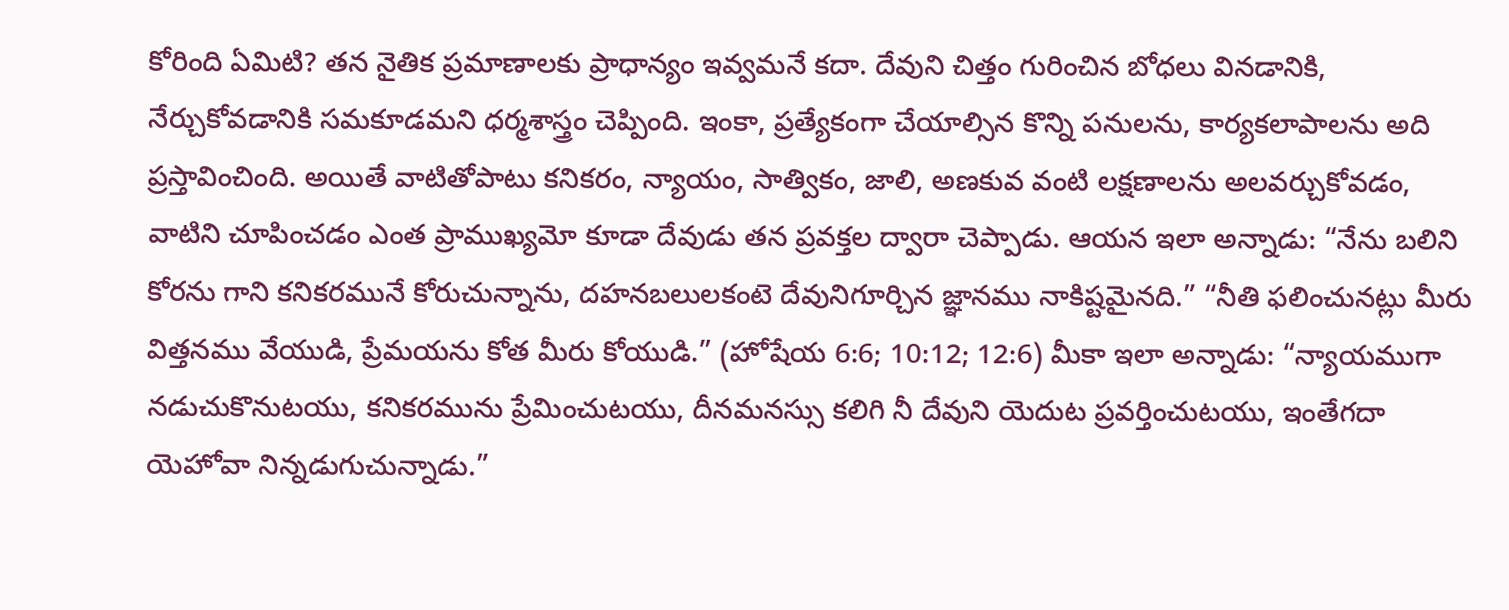కోరింది ఏమిటి? తన నైతిక ప్రమాణాలకు ప్రాధాన్యం ఇవ్వమనే కదా. దేవుని చిత్తం గురించిన బోధలు వినడానికి, నేర్చుకోవడానికి సమకూడమని ధర్మశాస్త్రం చెప్పింది. ఇంకా, ప్రత్యేకంగా చేయాల్సిన కొన్ని పనులను, కార్యకలాపాలను అది ప్రస్తావించింది. అయితే వాటితోపాటు కనికరం, న్యాయం, సాత్వికం, జాలి, అణకువ వంటి లక్షణాలను అలవర్చుకోవడం, వాటిని చూపించడం ఎంత ప్రాముఖ్యమో కూడా దేవుడు తన ప్రవక్తల ద్వారా చెప్పాడు. ఆయన ఇలా అన్నాడు: “నేను బలిని కోరను గాని కనికరమునే కోరుచున్నాను, దహనబలులకంటె దేవునిగూర్చిన జ్ఞానము నాకిష్టమైనది.” “నీతి ఫలించునట్లు మీరు విత్తనము వేయుడి, ప్రేమయను కోత మీరు కోయుడి.” (హోషేయ 6:6; 10:12; 12:6) మీకా ఇలా అన్నాడు: “న్యాయముగా నడుచుకొనుటయు, కనికరమును ప్రేమించుటయు, దీనమనస్సు కలిగి నీ దేవుని యెదుట ప్రవర్తించుటయు, ఇంతేగదా యెహోవా నిన్నడుగుచున్నాడు.”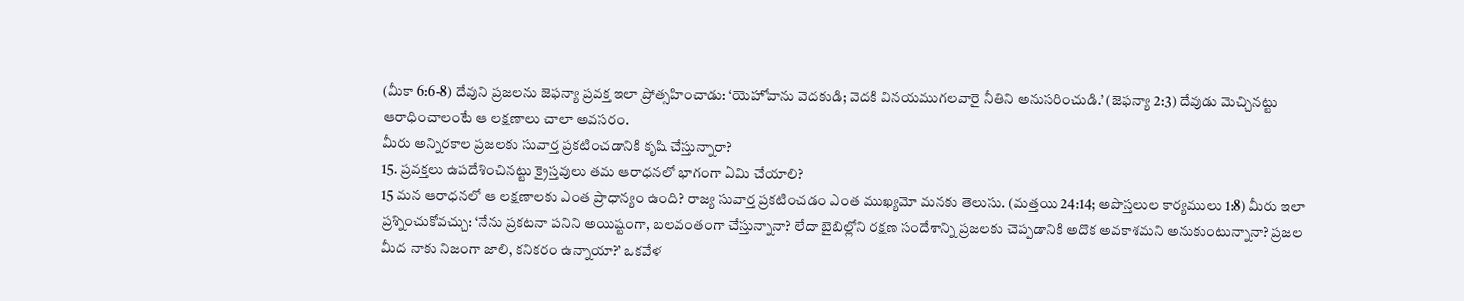(మీకా 6:6-8) దేవుని ప్రజలను జెఫన్యా ప్రవక్త ఇలా ప్రోత్సహించాడు: ‘యెహోవాను వెదకుడి; వెదకి వినయముగలవారై నీతిని అనుసరించుడి.’ (జెఫన్యా 2:3) దేవుడు మెచ్చినట్టు ఆరాధించాలంటే ఆ లక్షణాలు చాలా అవసరం.
మీరు అన్నిరకాల ప్రజలకు సువార్త ప్రకటించడానికి కృషి చేస్తున్నారా?
15. ప్రవక్తలు ఉపదేశించినట్టు క్రైస్తవులు తమ ఆరాధనలో భాగంగా ఏమి చేయాలి?
15 మన ఆరాధనలో ఆ లక్షణాలకు ఎంత ప్రాధాన్యం ఉంది? రాజ్య సువార్త ప్రకటించడం ఎంత ముఖ్యమో మనకు తెలుసు. (మత్తయి 24:14; అపొస్తలుల కార్యములు 1:8) మీరు ఇలా ప్రశ్నించుకోవచ్చు: ‘నేను ప్రకటనా పనిని అయిష్టంగా, బలవంతంగా చేస్తున్నానా? లేదా బైబిల్లోని రక్షణ సందేశాన్ని ప్రజలకు చెప్పడానికి అదొక అవకాశమని అనుకుంటున్నానా? ప్రజల మీద నాకు నిజంగా జాలి, కనికరం ఉన్నాయా?’ ఒకవేళ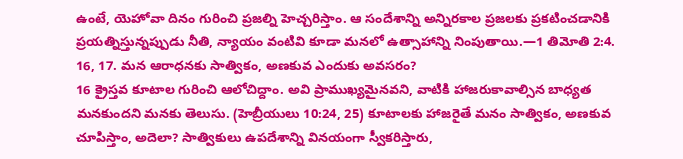ఉంటే, యెహోవా దినం గురించి ప్రజల్ని హెచ్చరిస్తాం. ఆ సందేశాన్ని అన్నిరకాల ప్రజలకు ప్రకటించడానికి ప్రయత్నిస్తున్నప్పుడు నీతి, న్యాయం వంటివి కూడా మనలో ఉత్సాహాన్ని నింపుతాయి.—1 తిమోతి 2:4.
16, 17. మన ఆరాధనకు సాత్వికం, అణకువ ఎందుకు అవసరం?
16 క్రైస్తవ కూటాల గురించి ఆలోచిద్దాం. అవి ప్రాముఖ్యమైనవని, వాటికి హాజరుకావాల్సిన బాధ్యత మనకుందని మనకు తెలుసు. (హెబ్రీయులు 10:24, 25) కూటాలకు హాజరైతే మనం సాత్వికం, అణకువ చూపిస్తాం, అదెలా? సాత్వికులు ఉపదేశాన్ని వినయంగా స్వీకరిస్తారు,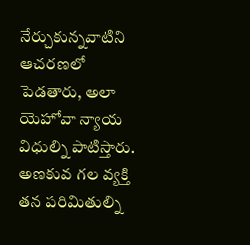నేర్చుకున్నవాటిని ఆచరణలో పెడతారు, అలా యెహోవా న్యాయ విధుల్ని పాటిస్తారు. అణకువ గల వ్యక్తి తన పరిమితుల్ని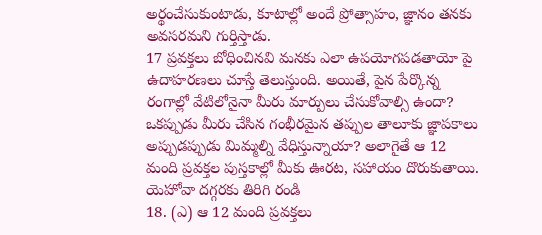అర్థంచేసుకుంటాడు, కూటాల్లో అందే ప్రోత్సాహం, జ్ఞానం తనకు అవసరమని గుర్తిస్తాడు.
17 ప్రవక్తలు బోధించినవి మనకు ఎలా ఉపయోగపడతాయో పై ఉదాహరణలు చూస్తే తెలుస్తుంది. అయితే, పైన పేర్కొన్న రంగాల్లో వేటిలోనైనా మీరు మార్పులు చేసుకోవాల్సి ఉందా? ఒకప్పుడు మీరు చేసిన గంభీరమైన తప్పుల తాలూకు జ్ఞాపకాలు అప్పుడప్పుడు మిమ్మల్ని వేధిస్తున్నాయా? అలాగైతే ఆ 12 మంది ప్రవక్తల పుస్తకాల్లో మీకు ఊరట, సహాయం దొరుకుతాయి.
యెహోవా దగ్గరకు తిరిగి రండి
18. (ఎ) ఆ 12 మంది ప్రవక్తలు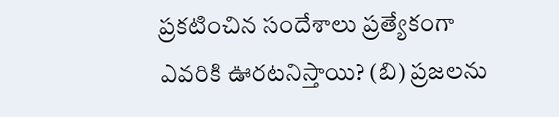ప్రకటించిన సందేశాలు ప్రత్యేకంగా ఎవరికి ఊరటనిస్తాయి? (బి) ప్రజలను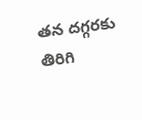తన దగ్గరకు తిరిగి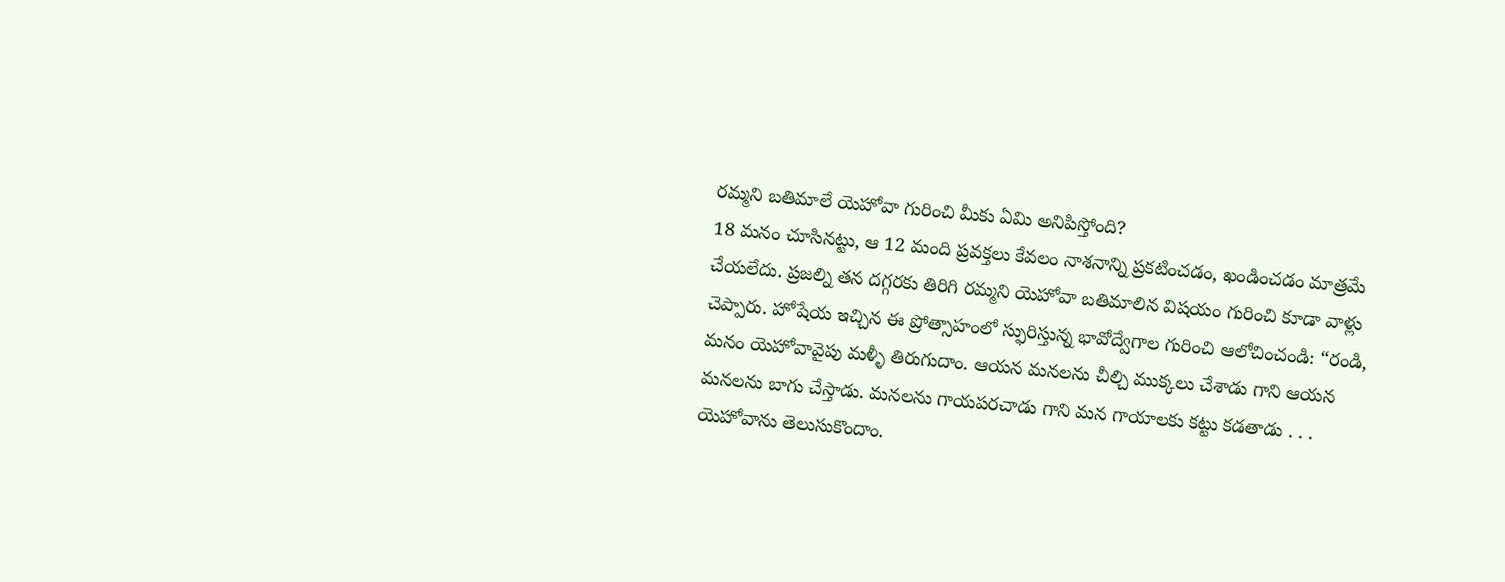రమ్మని బతిమాలే యెహోవా గురించి మీకు ఏమి అనిపిస్తోంది?
18 మనం చూసినట్టు, ఆ 12 మంది ప్రవక్తలు కేవలం నాశనాన్ని ప్రకటించడం, ఖండించడం మాత్రమే చేయలేదు. ప్రజల్ని తన దగ్గరకు తిరిగి రమ్మని యెహోవా బతిమాలిన విషయం గురించి కూడా వాళ్లు చెప్పారు. హోషేయ ఇచ్చిన ఈ ప్రోత్సాహంలో స్ఫురిస్తున్న భావోద్వేగాల గురించి ఆలోచించండి: “రండి, మనం యెహోవావైపు మళ్ళీ తిరుగుదాం. ఆయన మనలను చీల్చి ముక్కలు చేశాడు గాని ఆయన మనలను బాగు చేస్తాడు. మనలను గాయపరచాడు గాని మన గాయాలకు కట్టు కడతాడు . . . యెహోవాను తెలుసుకొందాం.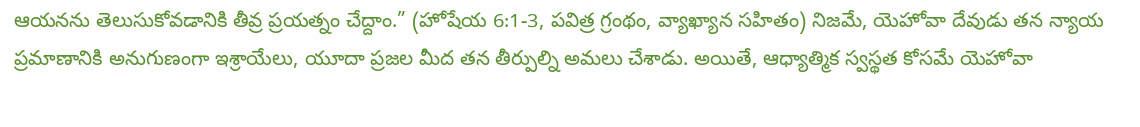ఆయనను తెలుసుకోవడానికి తీవ్ర ప్రయత్నం చేద్దాం.” (హోషేయ 6:1-3, పవిత్ర గ్రంథం, వ్యాఖ్యాన సహితం) నిజమే, యెహోవా దేవుడు తన న్యాయ ప్రమాణానికి అనుగుణంగా ఇశ్రాయేలు, యూదా ప్రజల మీద తన తీర్పుల్ని అమలు చేశాడు. అయితే, ఆధ్యాత్మిక స్వస్థత కోసమే యెహోవా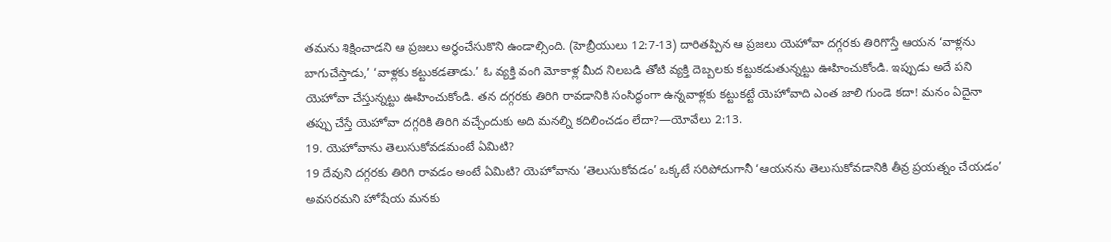తమను శిక్షించాడని ఆ ప్రజలు అర్థంచేసుకొని ఉండాల్సింది. (హెబ్రీయులు 12:7-13) దారితప్పిన ఆ ప్రజలు యెహోవా దగ్గరకు తిరిగొస్తే ఆయన ‘వాళ్లను బాగుచేస్తాడు,’ ‘వాళ్లకు కట్టుకడతాడు.’ ఓ వ్యక్తి వంగి మోకాళ్ల మీద నిలబడి తోటి వ్యక్తి దెబ్బలకు కట్టుకడుతున్నట్టు ఊహించుకోండి. ఇప్పుడు అదే పని యెహోవా చేస్తున్నట్టు ఊహించుకోండి. తన దగ్గరకు తిరిగి రావడానికి సంసిద్ధంగా ఉన్నవాళ్లకు కట్టుకట్టే యెహోవాది ఎంత జాలి గుండె కదా! మనం ఏదైనా తప్పు చేస్తే యెహోవా దగ్గరికి తిరిగి వచ్చేందుకు అది మనల్ని కదిలించడం లేదా?—యోవేలు 2:13.
19. యెహోవాను తెలుసుకోవడమంటే ఏమిటి?
19 దేవుని దగ్గరకు తిరిగి రావడం అంటే ఏమిటి? యెహోవాను ‘తెలుసుకోవడం’ ఒక్కటే సరిపోదుగానీ ‘ఆయనను తెలుసుకోవడానికి తీవ్ర ప్రయత్నం చేయడం’ అవసరమని హోషేయ మనకు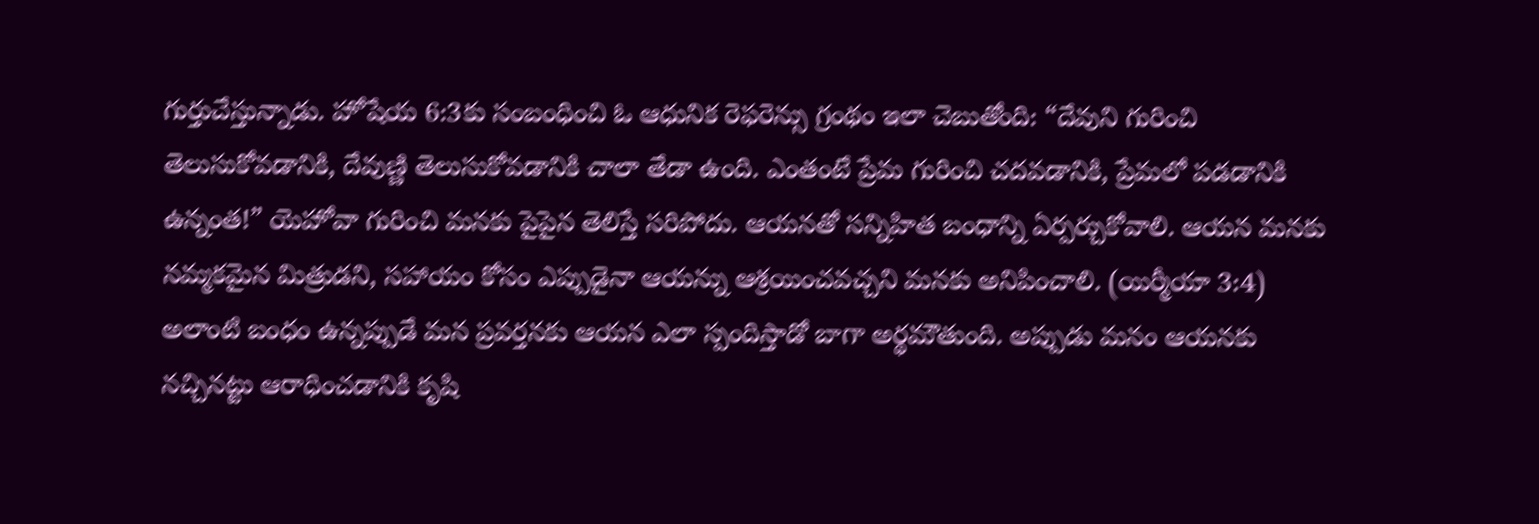గుర్తుచేస్తున్నాడు. హోషేయ 6:3కు సంబంధించి ఓ ఆధునిక రెఫరెన్సు గ్రంథం ఇలా చెబుతోంది: “దేవుని గురించి తెలుసుకోవడానికి, దేవుణ్ణి తెలుసుకోవడానికి చాలా తేడా ఉంది. ఎంతంటే ప్రేమ గురించి చదవడానికి, ప్రేమలో పడడానికి ఉన్నంత!” యెహోవా గురించి మనకు పైపైన తెలిస్తే సరిపోదు. ఆయనతో సన్నిహిత బంధాన్ని ఏర్పర్చుకోవాలి. ఆయన మనకు నమ్మకమైన మిత్రుడని, సహాయం కోసం ఎప్పుడైనా ఆయన్ను ఆశ్రయించవచ్చని మనకు అనిపించాలి. (యిర్మీయా 3:4) అలాంటి బంధం ఉన్నప్పుడే మన ప్రవర్తనకు ఆయన ఎలా స్పందిస్తాడో బాగా అర్థమౌతుంది. అప్పుడు మనం ఆయనకు నచ్చినట్టు ఆరాధించడానికి కృషి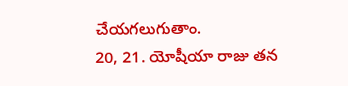చేయగలుగుతాం.
20, 21. యోషీయా రాజు తన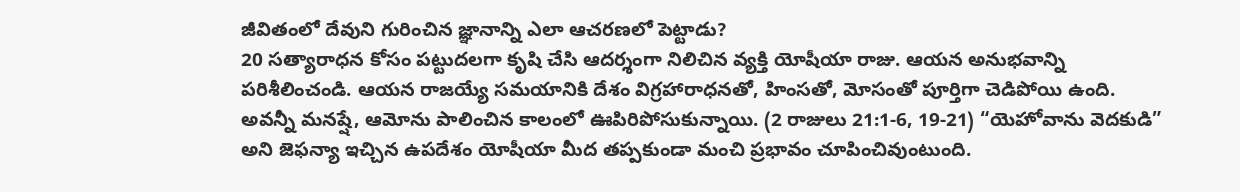జీవితంలో దేవుని గురించిన జ్ఞానాన్ని ఎలా ఆచరణలో పెట్టాడు?
20 సత్యారాధన కోసం పట్టుదలగా కృషి చేసి ఆదర్శంగా నిలిచిన వ్యక్తి యోషీయా రాజు. ఆయన అనుభవాన్ని పరిశీలించండి. ఆయన రాజయ్యే సమయానికి దేశం విగ్రహారాధనతో, హింసతో, మోసంతో పూర్తిగా చెడిపోయి ఉంది. అవన్నీ మనష్షే, ఆమోను పాలించిన కాలంలో ఊపిరిపోసుకున్నాయి. (2 రాజులు 21:1-6, 19-21) “యెహోవాను వెదకుడి” అని జెఫన్యా ఇచ్చిన ఉపదేశం యోషీయా మీద తప్పకుండా మంచి ప్రభావం చూపించివుంటుంది.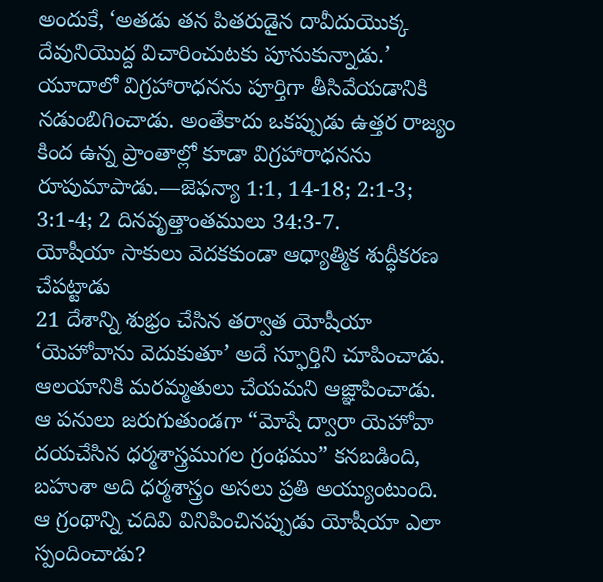అందుకే, ‘అతడు తన పితరుడైన దావీదుయొక్క దేవునియొద్ద విచారించుటకు పూనుకున్నాడు.’ యూదాలో విగ్రహారాధనను పూర్తిగా తీసివేయడానికి నడుంబిగించాడు. అంతేకాదు ఒకప్పుడు ఉత్తర రాజ్యం కింద ఉన్న ప్రాంతాల్లో కూడా విగ్రహారాధనను రూపుమాపాడు.—జెఫన్యా 1:1, 14-18; 2:1-3; 3:1-4; 2 దినవృత్తాంతములు 34:3-7.
యోషీయా సాకులు వెదకకుండా ఆధ్యాత్మిక శుద్ధీకరణ చేపట్టాడు
21 దేశాన్ని శుభ్రం చేసిన తర్వాత యోషీయా ‘యెహోవాను వెదుకుతూ’ అదే స్ఫూర్తిని చూపించాడు. ఆలయానికి మరమ్మతులు చేయమని ఆజ్ఞాపించాడు. ఆ పనులు జరుగుతుండగా “మోషే ద్వారా యెహోవా దయచేసిన ధర్మశాస్త్రముగల గ్రంథము” కనబడింది, బహుశా అది ధర్మశాస్త్రం అసలు ప్రతి అయ్యుంటుంది. ఆ గ్రంథాన్ని చదివి వినిపించినప్పుడు యోషీయా ఎలా స్పందించాడు?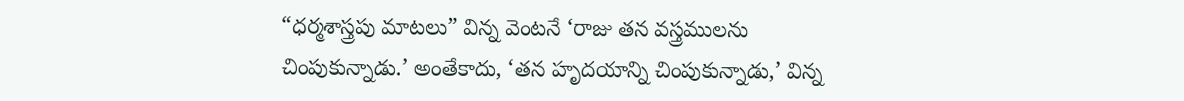“ధర్మశాస్త్రపు మాటలు” విన్న వెంటనే ‘రాజు తన వస్త్రములను చింపుకున్నాడు.’ అంతేకాదు, ‘తన హృదయాన్ని చింపుకున్నాడు,’ విన్న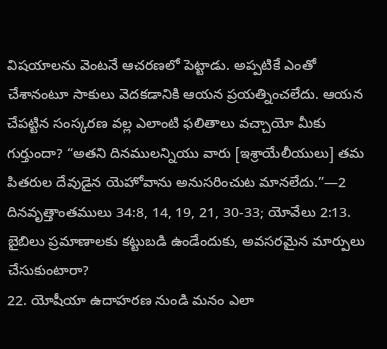విషయాలను వెంటనే ఆచరణలో పెట్టాడు. అప్పటికే ఎంతో చేశానంటూ సాకులు వెదకడానికి ఆయన ప్రయత్నించలేదు. ఆయన చేపట్టిన సంస్కరణ వల్ల ఎలాంటి ఫలితాలు వచ్చాయో మీకు గుర్తుందా? “అతని దినములన్నియు వారు [ఇశ్రాయేలీయులు] తమ పితరుల దేవుడైన యెహోవాను అనుసరించుట మానలేదు.”—2 దినవృత్తాంతములు 34:8, 14, 19, 21, 30-33; యోవేలు 2:13.
బైబిలు ప్రమాణాలకు కట్టుబడి ఉండేందుకు, అవసరమైన మార్పులు చేసుకుంటారా?
22. యోషీయా ఉదాహరణ నుండి మనం ఎలా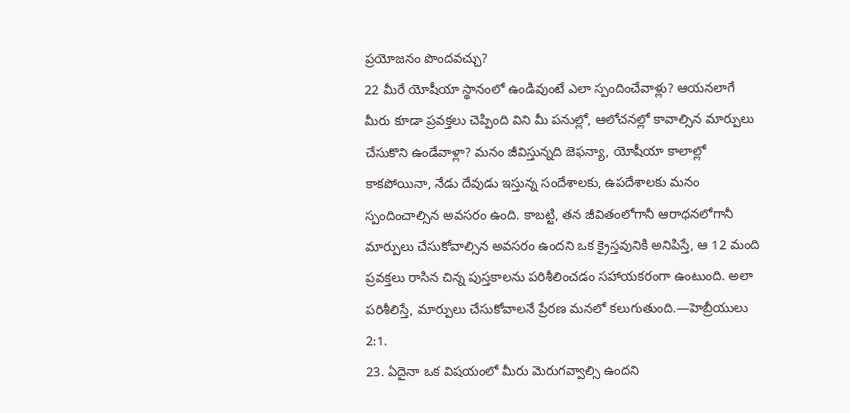ప్రయోజనం పొందవచ్చు?
22 మీరే యోషీయా స్థానంలో ఉండివుంటే ఎలా స్పందించేవాళ్లు? ఆయనలాగే మీరు కూడా ప్రవక్తలు చెప్పింది విని మీ పనుల్లో, ఆలోచనల్లో కావాల్సిన మార్పులు చేసుకొని ఉండేవాళ్లా? మనం జీవిస్తున్నది జెఫన్యా, యోషీయా కాలాల్లో కాకపోయినా, నేడు దేవుడు ఇస్తున్న సందేశాలకు, ఉపదేశాలకు మనం స్పందించాల్సిన అవసరం ఉంది. కాబట్టి, తన జీవితంలోగానీ ఆరాధనలోగానీ మార్పులు చేసుకోవాల్సిన అవసరం ఉందని ఒక క్రైస్తవునికి అనిపిస్తే, ఆ 12 మంది ప్రవక్తలు రాసిన చిన్న పుస్తకాలను పరిశీలించడం సహాయకరంగా ఉంటుంది. అలా పరిశీలిస్తే, మార్పులు చేసుకోవాలనే ప్రేరణ మనలో కలుగుతుంది.—హెబ్రీయులు 2:1.
23. ఏదైనా ఒక విషయంలో మీరు మెరుగవ్వాల్సి ఉందని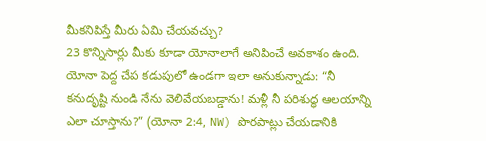మీకనిపిస్తే మీరు ఏమి చేయవచ్చు?
23 కొన్నిసార్లు మీకు కూడా యోనాలాగే అనిపించే అవకాశం ఉంది. యోనా పెద్ద చేప కడుపులో ఉండగా ఇలా అనుకున్నాడు: “నీ కనుదృష్టి నుండి నేను వెలివేయబడ్డాను! మళ్లీ నీ పరిశుద్ధ ఆలయాన్ని ఎలా చూస్తాను?” (యోనా 2:4, NW) పొరపాట్లు చేయడానికి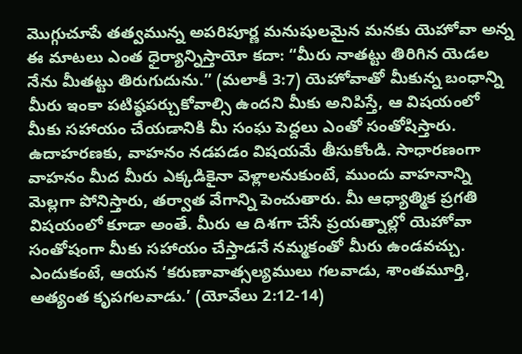మొగ్గుచూపే తత్వమున్న అపరిపూర్ణ మనుషులమైన మనకు యెహోవా అన్న ఈ మాటలు ఎంత ధైర్యాన్నిస్తాయో కదా: “మీరు నాతట్టు తిరిగిన యెడల నేను మీతట్టు తిరుగుదును.” (మలాకీ 3:7) యెహోవాతో మీకున్న బంధాన్ని మీరు ఇంకా పటిష్ఠపర్చుకోవాల్సి ఉందని మీకు అనిపిస్తే, ఆ విషయంలో మీకు సహాయం చేయడానికి మీ సంఘ పెద్దలు ఎంతో సంతోషిస్తారు. ఉదాహరణకు, వాహనం నడపడం విషయమే తీసుకోండి. సాధారణంగా వాహనం మీద మీరు ఎక్కడికైనా వెళ్లాలనుకుంటే, ముందు వాహనాన్ని మెల్లగా పోనిస్తారు, తర్వాత వేగాన్ని పెంచుతారు. మీ ఆధ్యాత్మిక ప్రగతి విషయంలో కూడా అంతే. మీరు ఆ దిశగా చేసే ప్రయత్నాల్లో యెహోవా సంతోషంగా మీకు సహాయం చేస్తాడనే నమ్మకంతో మీరు ఉండవచ్చు. ఎందుకంటే, ఆయన ‘కరుణావాత్సల్యములు గలవాడు, శాంతమూర్తి, అత్యంత కృపగలవాడు.’ (యోవేలు 2:12-14)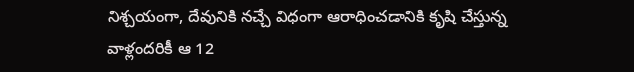నిశ్చయంగా, దేవునికి నచ్చే విధంగా ఆరాధించడానికి కృషి చేస్తున్న వాళ్లందరికీ ఆ 12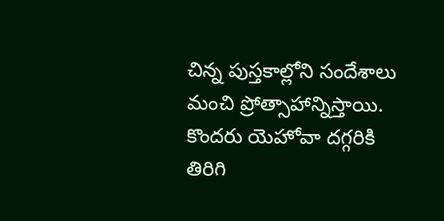చిన్న పుస్తకాల్లోని సందేశాలు మంచి ప్రోత్సాహాన్నిస్తాయి.
కొందరు యెహోవా దగ్గరికి తిరిగి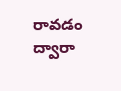రావడం ద్వారా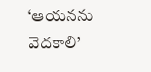‘ఆయనను వెదకాలి’